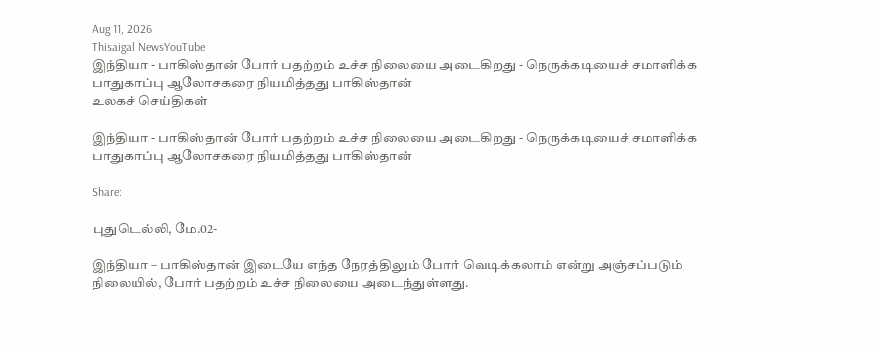Aug 11, 2026
Thisaigal NewsYouTube
இந்தியா - பாகிஸ்தான் போர் பதற்றம் உச்ச நிலையை அடைகிறது - நெருக்கடியைச் சமாளிக்க பாதுகாப்பு ஆலோசகரை நியமித்தது பாகிஸ்தான்
உலகச் செய்திகள்

இந்தியா - பாகிஸ்தான் போர் பதற்றம் உச்ச நிலையை அடைகிறது - நெருக்கடியைச் சமாளிக்க பாதுகாப்பு ஆலோசகரை நியமித்தது பாகிஸ்தான்

Share:

புதுடெல்லி, மே.02-

இந்தியா – பாகிஸ்தான் இடையே எந்த நேரத்திலும் போர் வெடிக்கலாம் என்று அஞ்சப்படும் நிலையில், போர் பதற்றம் உச்ச நிலையை அடைந்துள்ளது.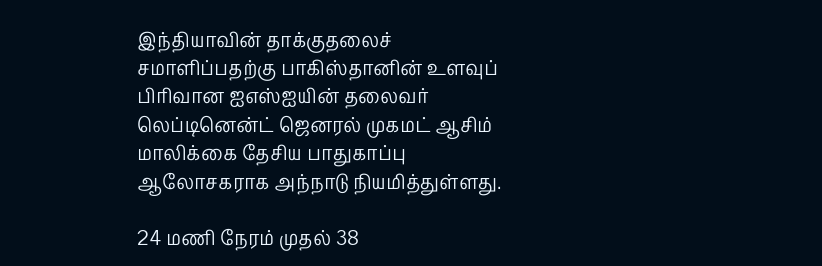இந்தியாவின் தாக்குதலைச் சமாளிப்பதற்கு பாகிஸ்தானின் உளவுப் பிரிவான ஐஎஸ்ஐயின் தலைவர் லெப்டினென்ட் ஜெனரல் முகமட் ஆசிம் மாலிக்கை தேசிய பாதுகாப்பு ஆலோசகராக அந்நாடு நியமித்துள்ளது.

24 மணி நேரம் முதல் 38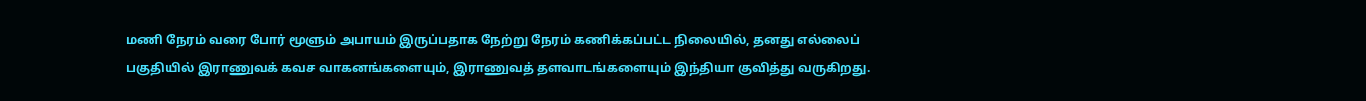மணி நேரம் வரை போர் மூளும் அபாயம் இருப்பதாக நேற்று நேரம் கணிக்கப்பட்ட நிலையில், தனது எல்லைப் பகுதியில் இராணுவக் கவச வாகனங்களையும், இராணுவத் தளவாடங்களையும் இந்தியா குவித்து வருகிறது.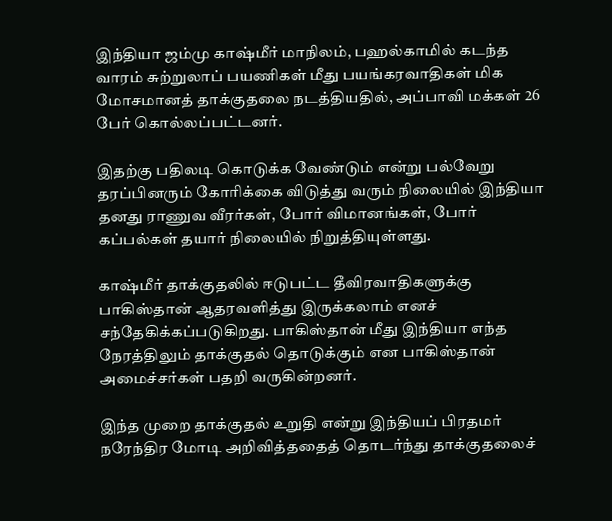இந்தியா ஜம்மு காஷ்மீர் மாநிலம், பஹல்காமில் கடந்த வாரம் சுற்றுலாப் பயணிகள் மீது பயங்கரவாதிகள் மிக மோசமானத் தாக்குதலை நடத்தியதில், அப்பாவி மக்கள் 26 பேர் கொல்லப்பட்டனர்.

இதற்கு பதிலடி கொடுக்க வேண்டும் என்று பல்வேறு தரப்பினரும் கோரிக்கை விடுத்து வரும் நிலையில் இந்தியா தனது ராணுவ வீரர்கள், போர் விமானங்கள், போர் கப்பல்கள் தயார் நிலையில் நிறுத்தியுள்ளது.

காஷ்மீர் தாக்குதலில் ஈடுபட்ட தீவிரவாதிகளுக்கு பாகிஸ்தான் ஆதரவளித்து இருக்கலாம் எனச் சந்தேகிக்கப்படுகிறது. பாகிஸ்தான் மீது இந்தியா எந்த நேரத்திலும் தாக்குதல் தொடுக்கும் என பாகிஸ்தான் அமைச்சர்கள் பதறி வருகின்றனர்.

இந்த முறை தாக்குதல் உறுதி என்று இந்தியப் பிரதமர் நரேந்திர மோடி அறிவித்ததைத் தொடர்ந்து தாக்குதலைச்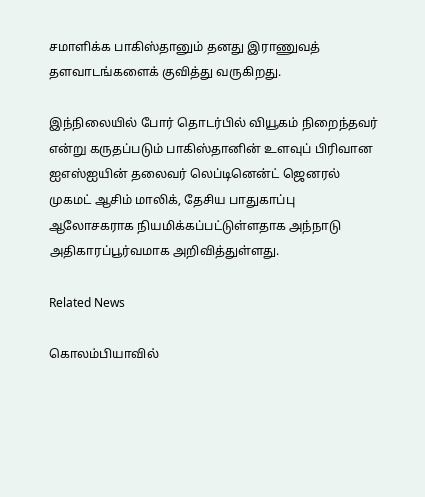சமாளிக்க பாகிஸ்தானும் தனது இராணுவத் தளவாடங்களைக் குவித்து வருகிறது.

இந்நிலையில் போர் தொடர்பில் வியூகம் நிறைந்தவர் என்று கருதப்படும் பாகிஸ்தானின் உளவுப் பிரிவான ஐஎஸ்ஐயின் தலைவர் லெப்டினென்ட் ஜெனரல் முகமட் ஆசிம் மாலிக், தேசிய பாதுகாப்பு ஆலோசகராக நியமிக்கப்பட்டுள்ளதாக அந்நாடு அதிகாரப்பூர்வமாக அறிவித்துள்ளது.

Related News

கொலம்பியாவில்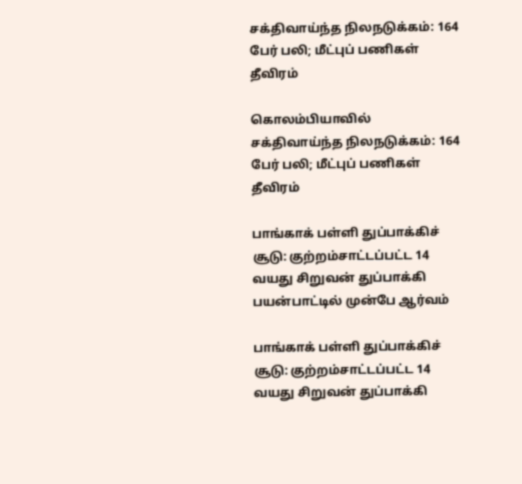சக்திவாய்ந்த நிலநடுக்கம்: 164 பேர் பலி; மீட்புப் பணிகள் தீவிரம்

கொலம்பியாவில் சக்திவாய்ந்த நிலநடுக்கம்: 164 பேர் பலி; மீட்புப் பணிகள் தீவிரம்

பாங்காக் பள்ளி துப்பாக்கிச் சூடு: குற்றம்சாட்டப்பட்ட 14 வயது சிறுவன் துப்பாக்கி பயன்பாட்டில் முன்பே ஆர்வம்

பாங்காக் பள்ளி துப்பாக்கிச் சூடு: குற்றம்சாட்டப்பட்ட 14 வயது சிறுவன் துப்பாக்கி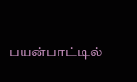பயன்பாட்டில்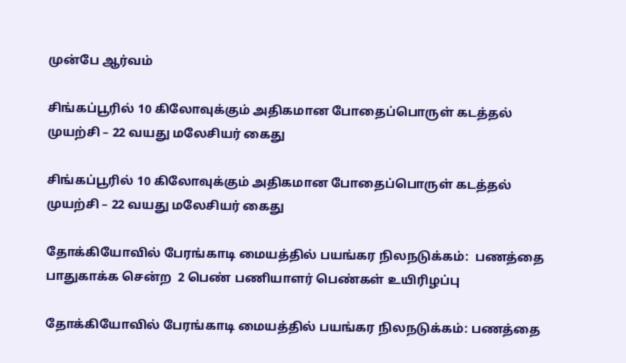முன்பே ஆர்வம்

சிங்கப்பூரில் 10 கிலோவுக்கும் அதிகமான போதைப்பொருள் கடத்தல் முயற்சி – 22 வயது மலேசியர் கைது

சிங்கப்பூரில் 10 கிலோவுக்கும் அதிகமான போதைப்பொருள் கடத்தல் முயற்சி – 22 வயது மலேசியர் கைது

தோக்கியோவில் பேரங்காடி மையத்தில் பயங்கர நிலநடுக்கம்:  பணத்தை பாதுகாக்க சென்ற  2 பெண் பணியாளர் பெண்கள் உயிரிழப்பு

தோக்கியோவில் பேரங்காடி மையத்தில் பயங்கர நிலநடுக்கம்: பணத்தை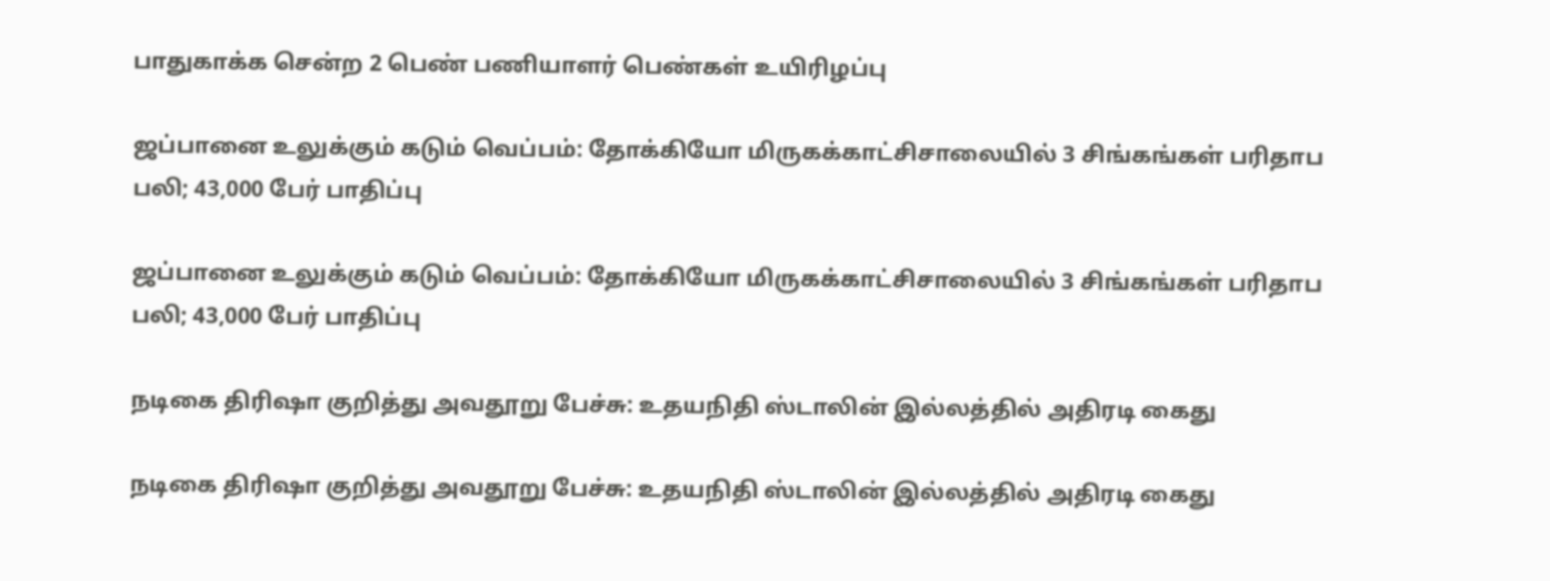பாதுகாக்க சென்ற 2 பெண் பணியாளர் பெண்கள் உயிரிழப்பு

ஜப்பானை உலுக்கும் கடும் வெப்பம்: தோக்கியோ மிருகக்காட்சிசாலையில் 3 சிங்கங்கள் பரிதாப பலி; 43,000 பேர் பாதிப்பு

ஜப்பானை உலுக்கும் கடும் வெப்பம்: தோக்கியோ மிருகக்காட்சிசாலையில் 3 சிங்கங்கள் பரிதாப பலி; 43,000 பேர் பாதிப்பு

நடிகை திரிஷா குறித்து அவதூறு பேச்சு: உதயநிதி ஸ்டாலின் இல்லத்தில் அதிரடி கைது

நடிகை திரிஷா குறித்து அவதூறு பேச்சு: உதயநிதி ஸ்டாலின் இல்லத்தில் அதிரடி கைது